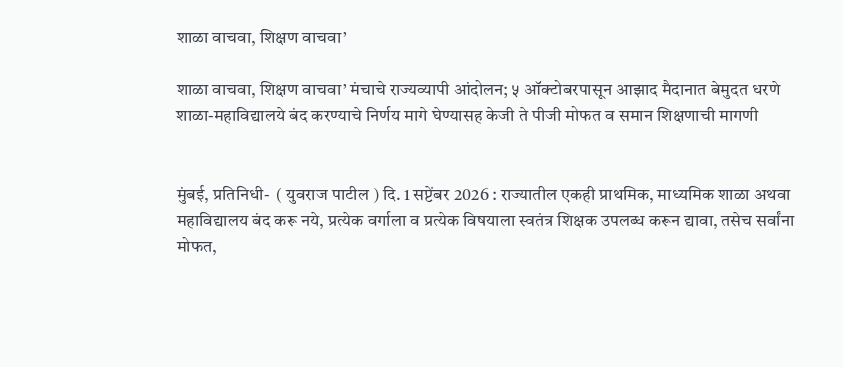शाळा वाचवा, शिक्षण वाचवा’

शाळा वाचवा, शिक्षण वाचवा’ मंचाचे राज्यव्यापी आंदोलन; ५ ऑक्टोबरपासून आझाद मैदानात बेमुदत धरणे शाळा-महाविद्यालये बंद करण्याचे निर्णय मागे घेण्यासह केजी ते पीजी मोफत व समान शिक्षणाची मागणी


मुंबई, प्रतिनिधी-  ( युवराज पाटील ) दि. 1 सप्टेंबर 2026 : राज्यातील एकही प्राथमिक, माध्यमिक शाळा अथवा महाविद्यालय बंद करू नये, प्रत्येक वर्गाला व प्रत्येक विषयाला स्वतंत्र शिक्षक उपलब्ध करून द्यावा, तसेच सर्वांना मोफत,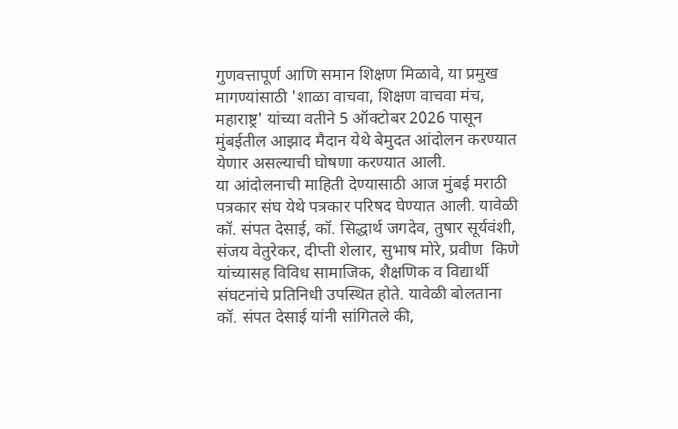गुणवत्तापूर्ण आणि समान शिक्षण मिळावे, या प्रमुख मागण्यांसाठी 'शाळा वाचवा, शिक्षण वाचवा मंच, महाराष्ट्र' यांच्या वतीने 5 ऑक्टोबर 2026 पासून मुंबईतील आझाद मैदान येथे बेमुदत आंदोलन करण्यात येणार असल्याची घोषणा करण्यात आली.
या आंदोलनाची माहिती देण्यासाठी आज मुंबई मराठी पत्रकार संघ येथे पत्रकार परिषद घेण्यात आली. यावेळी कॉ. संपत देसाई, कॉ. सिद्धार्थ जगदेव, तुषार सूर्यवंशी, संजय वेतुरेकर, दीप्ती शेलार, सुभाष मोरे, प्रवीण  किणे यांच्यासह विविध सामाजिक, शैक्षणिक व विद्यार्थी संघटनांचे प्रतिनिधी उपस्थित होते. यावेळी बोलताना कॉ. संपत देसाई यांनी सांगितले की,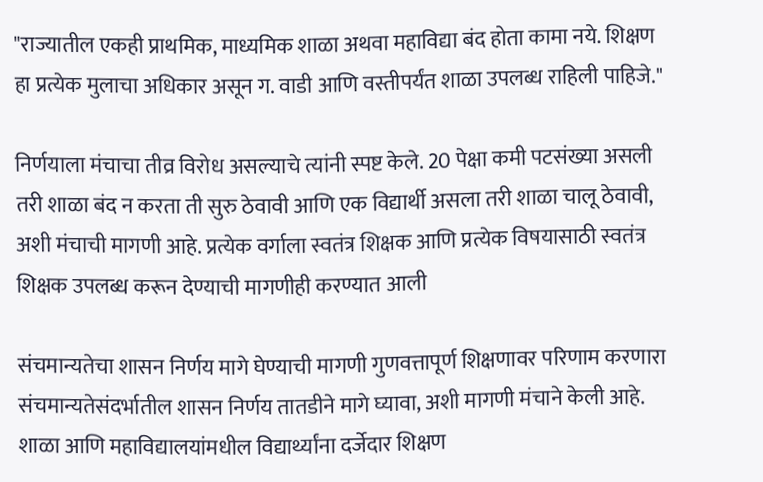"राज्यातील एकही प्राथमिक, माध्यमिक शाळा अथवा महाविद्या बंद होता कामा नये. शिक्षण हा प्रत्येक मुलाचा अधिकार असून ग. वाडी आणि वस्तीपर्यंत शाळा उपलब्ध राहिली पाहिजे."

निर्णयाला मंचाचा तीव्र विरोध असल्याचे त्यांनी स्पष्ट केले. 20 पेक्षा कमी पटसंख्या असली तरी शाळा बंद न करता ती सुरु ठेवावी आणि एक विद्यार्थी असला तरी शाळा चालू ठेवावी, अशी मंचाची मागणी आहे. प्रत्येक वर्गाला स्वतंत्र शिक्षक आणि प्रत्येक विषयासाठी स्वतंत्र शिक्षक उपलब्ध करून देण्याची मागणीही करण्यात आली

संचमान्यतेचा शासन निर्णय मागे घेण्याची मागणी गुणवत्तापूर्ण शिक्षणावर परिणाम करणारा संचमान्यतेसंदर्भातील शासन निर्णय तातडीने मागे घ्यावा, अशी मागणी मंचाने केली आहे. शाळा आणि महाविद्यालयांमधील विद्यार्थ्यांना दर्जेदार शिक्षण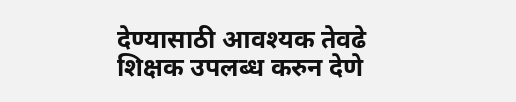देण्यासाठी आवश्यक तेवढे शिक्षक उपलब्ध करुन देणे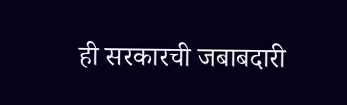ही सरकारची जबाबदारी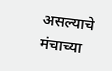असल्याचे मंचाच्या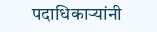पदाधिकाऱ्यांनी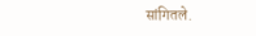सांगितले.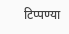टिप्पण्या